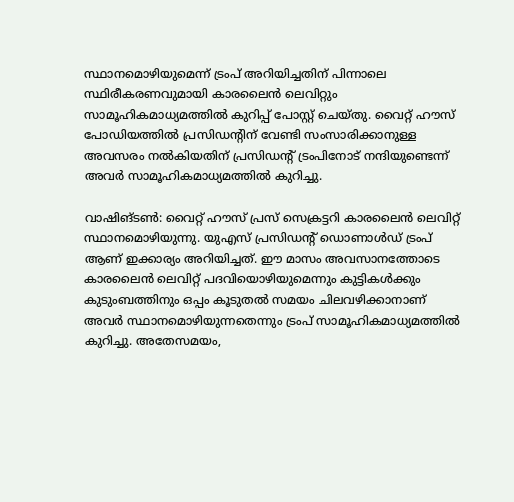സ്ഥാനമൊഴിയുമെന്ന് ട്രംപ് അറിയിച്ചതിന് പിന്നാലെ സ്ഥിരീകരണവുമായി കാരലൈൻ ലെവിറ്റും സാമൂഹികമാധ്യമത്തിൽ കുറിപ്പ് പോസ്റ്റ് ചെയ്തു. വൈറ്റ് ഹൗസ് പോഡിയത്തിൽ പ്രസിഡന്റിന് വേണ്ടി സംസാരിക്കാനുള്ള അവസരം നൽകിയതിന് പ്രസിഡന്റ് ട്രംപിനോട് നന്ദിയുണ്ടെന്ന് അവർ സാമൂഹികമാധ്യമത്തിൽ കുറിച്ചു.

വാഷിങ്ടൺ: വൈറ്റ് ഹൗസ് പ്രസ് സെക്രട്ടറി കാരലൈൻ ലെവിറ്റ് സ്ഥാനമൊഴിയുന്നു. യുഎസ് പ്രസിഡന്റ് ഡൊണാൾഡ് ട്രംപ് ആണ് ഇക്കാര്യം അറിയിച്ചത്. ഈ മാസം അവസാനത്തോടെ കാരലൈൻ ലെവിറ്റ് പദവിയൊഴിയുമെന്നും കുട്ടികൾക്കും കുടുംബത്തിനും ഒപ്പം കൂടുതൽ സമയം ചിലവഴിക്കാനാണ് അവർ സ്ഥാനമൊഴിയുന്നതെന്നും ട്രംപ് സാമൂഹികമാധ്യമത്തിൽ കുറിച്ചു. അതേസമയം,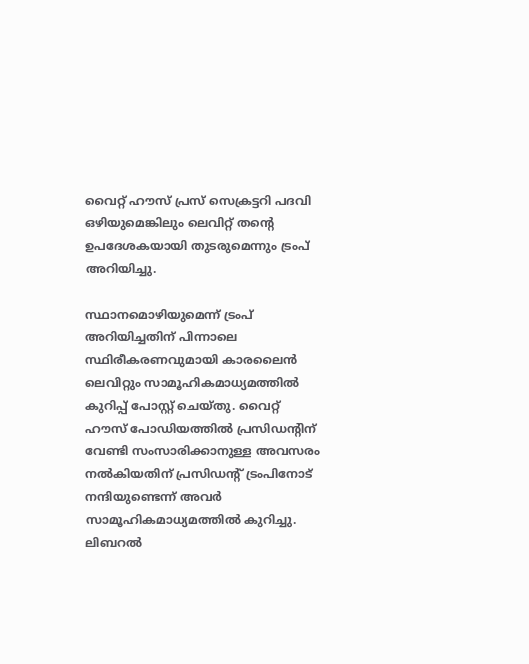വൈറ്റ് ഹൗസ് പ്രസ് സെക്രട്ടറി പദവി ഒഴിയുമെങ്കിലും ലെവിറ്റ് തന്റെ ഉപദേശകയായി തുടരുമെന്നും ട്രംപ് അറിയിച്ചു.

സ്ഥാനമൊഴിയുമെന്ന് ട്രംപ് അറിയിച്ചതിന് പിന്നാലെ സ്ഥിരീകരണവുമായി കാരലൈൻ ലെവിറ്റും സാമൂഹികമാധ്യമത്തിൽ കുറിപ്പ് പോസ്റ്റ് ചെയ്തു. വൈറ്റ് ഹൗസ് പോഡിയത്തിൽ പ്രസിഡന്റിന് വേണ്ടി സംസാരിക്കാനുള്ള അവസരം നൽകിയതിന് പ്രസിഡന്റ് ട്രംപിനോട് നന്ദിയുണ്ടെന്ന് അവർ സാമൂഹികമാധ്യമത്തിൽ കുറിച്ചു. ലിബറൽ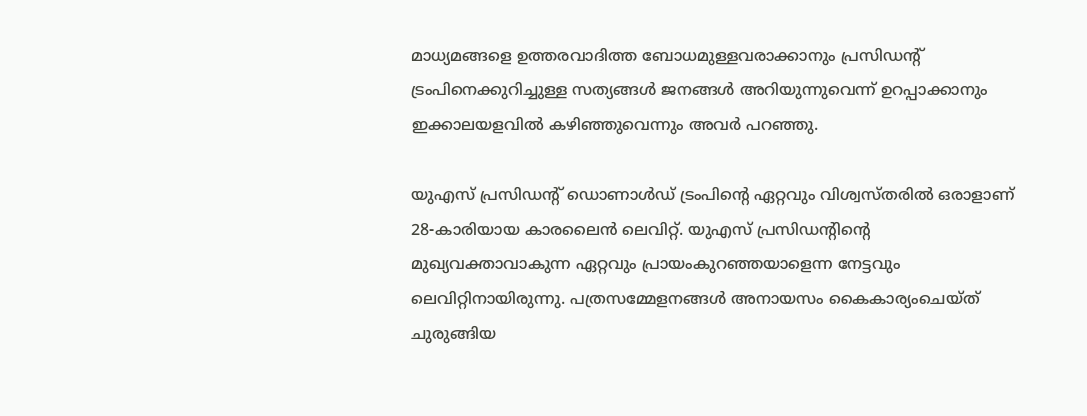മാധ്യമങ്ങളെ ഉത്തരവാദിത്ത ബോധമുള്ളവരാക്കാനും പ്രസിഡന്റ് ട്രംപിനെക്കുറിച്ചുള്ള സത്യങ്ങൾ ജനങ്ങൾ അറിയുന്നുവെന്ന് ഉറപ്പാക്കാനും ഇക്കാലയളവിൽ കഴിഞ്ഞുവെന്നും അവർ പറഞ്ഞു.

യുഎസ് പ്രസിഡന്റ് ഡൊണാൾഡ് ട്രംപിന്റെ ഏറ്റവും വിശ്വസ്തരിൽ ഒരാളാണ് 28-കാരിയായ കാരലൈൻ ലെവിറ്റ്. യുഎസ് പ്രസിഡന്റിന്റെ മുഖ്യവക്താവാകുന്ന ഏറ്റവും പ്രായംകുറഞ്ഞയാളെന്ന നേട്ടവും ലെവിറ്റിനായിരുന്നു. പത്രസമ്മേളനങ്ങൾ അനായസം കൈകാര്യംചെയ്ത് ചുരുങ്ങിയ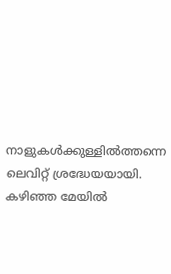നാളുകൾക്കുള്ളിൽത്തന്നെ ലെവിറ്റ് ശ്രദ്ധേയയായി. കഴിഞ്ഞ മേയിൽ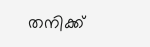തനിക്ക്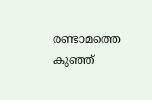രണ്ടാമത്തെ കുഞ്ഞ്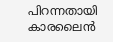പിറന്നതായി കാരലൈൻ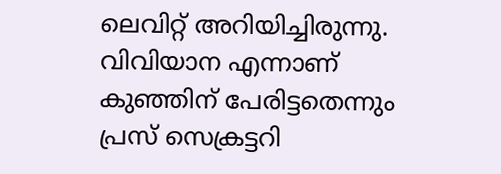ലെവിറ്റ് അറിയിച്ചിരുന്നു. വിവിയാന എന്നാണ് കുഞ്ഞിന് പേരിട്ടതെന്നും പ്രസ് സെക്രട്ടറി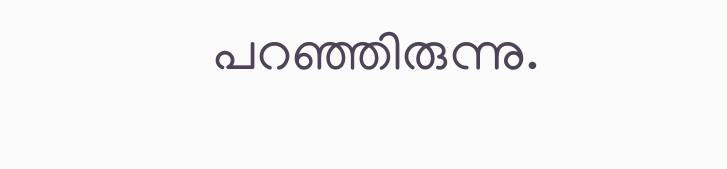പറഞ്ഞിരുന്നു.